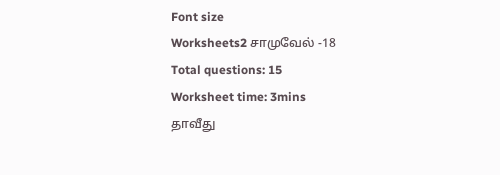Font size
Worksheets2 சாமுவேல் -18
Total questions: 15
Worksheet time: 3mins
தாவீது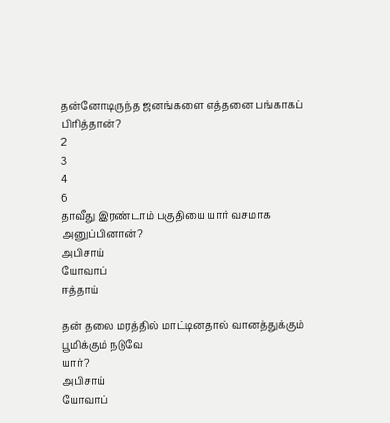தன்னோடிருந்த ஜனங்களை எத்தனை பங்காகப் பிரித்தான்?
2
3
4
6
தாவீது இரண்டாம் பகுதியை யார் வசமாக அனுப்பினான்?
அபிசாய்
யோவாப்
ஈத்தாய்

தன் தலை மரத்தில் மாட்டினதால் வானத்துக்கும் பூமிக்கும் நடுவே
யார்?
அபிசாய்
யோவாப்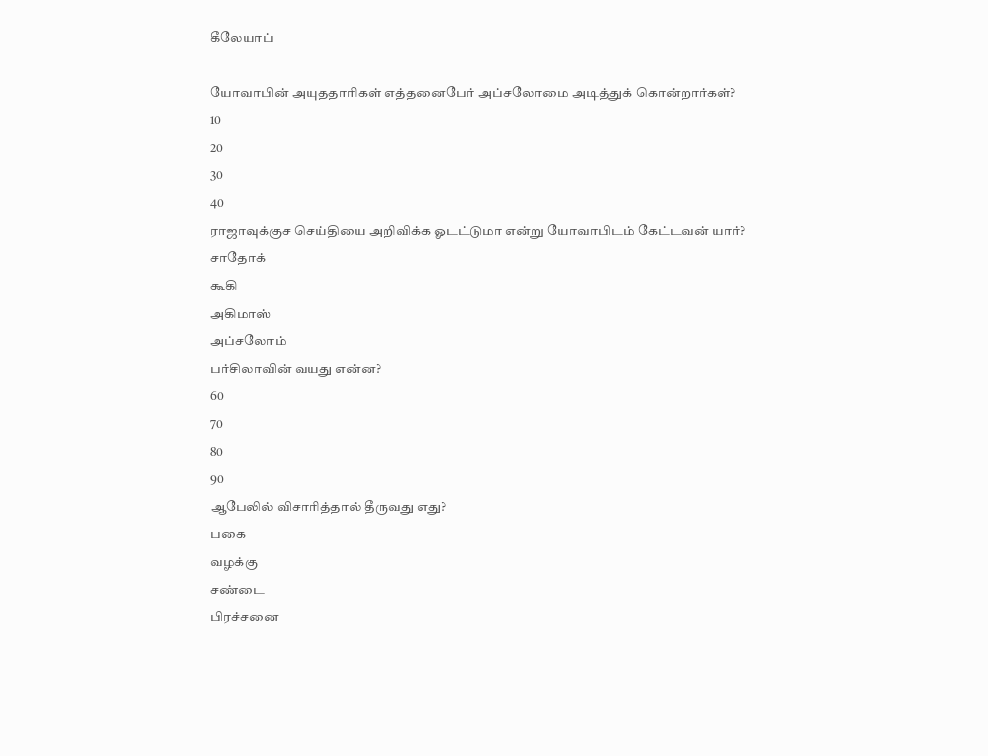கீலேயாப்

யோவாபின் அயுததாரிகள் எத்தனைபேர் அப்சலோமை அடித்துக் கொன்றார்கள்?
10
20
30
40
ராஜாவுக்குச செய்தியை அறிவிக்க ஓடட்டுமா என்று யோவாபிடம் கேட்டவன் யார்?
சாதோக்
கூகி
அகிமாஸ்
அப்சலோம்
பர்சிலாவின் வயது என்ன?
60
70
80
90
ஆபேலில் விசாரித்தால் தீருவது எது?
பகை
வழக்கு
சண்டை
பிரச்சனை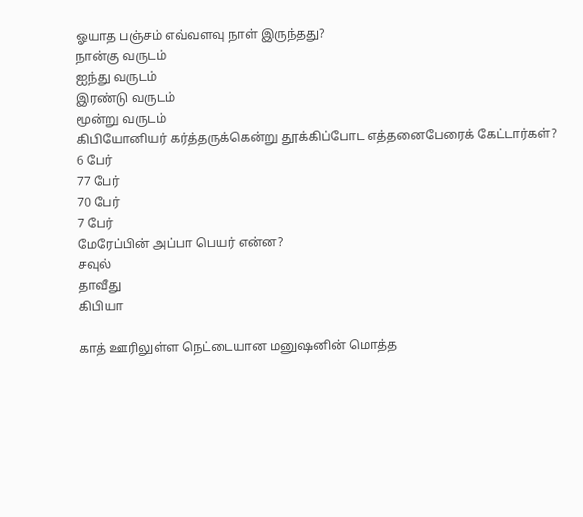ஓயாத பஞ்சம் எவ்வளவு நாள் இருந்தது?
நான்கு வருடம்
ஐந்து வருடம்
இரண்டு வருடம்
மூன்று வருடம்
கிபியோனியர் கர்த்தருக்கென்று தூக்கிப்போட எத்தனைபேரைக் கேட்டார்கள்?
6 பேர்
77 பேர்
70 பேர்
7 பேர்
மேரேப்பின் அப்பா பெயர் என்ன?
சவுல்
தாவீது
கிபியா

காத் ஊரிலுள்ள நெட்டையான மனுஷனின் மொத்த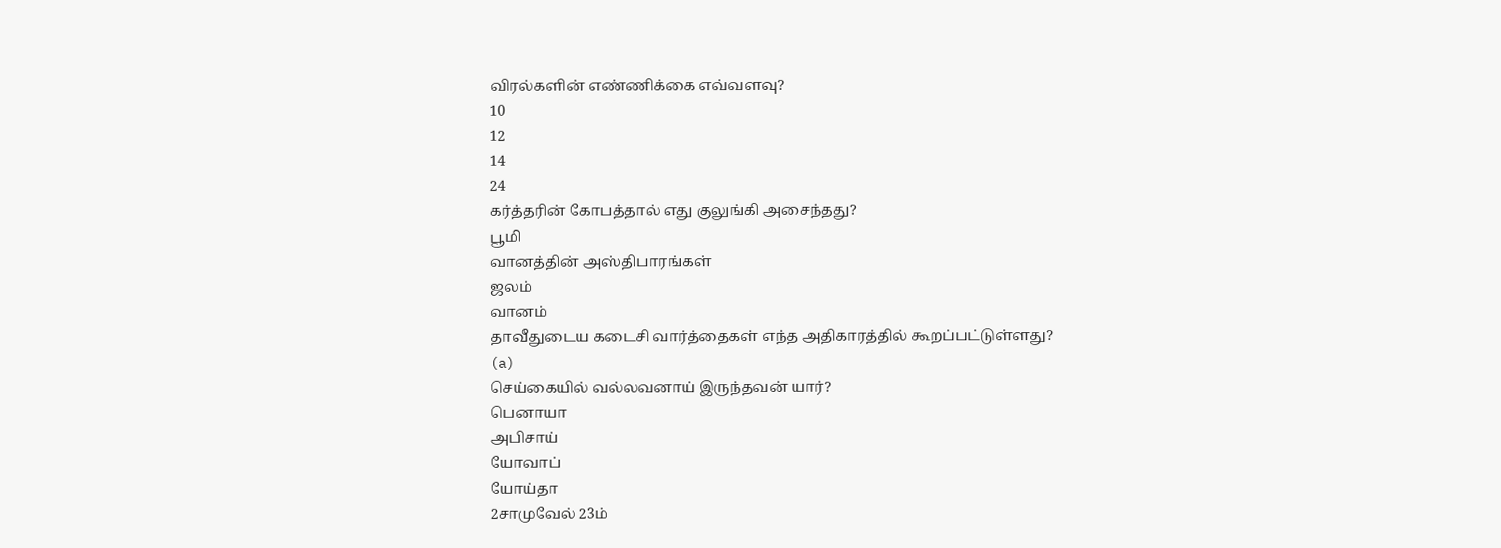விரல்களின் எண்ணிக்கை எவ்வளவு?
10
12
14
24
கர்த்தரின் கோபத்தால் எது குலுங்கி அசைந்தது?
பூமி
வானத்தின் அஸ்திபாரங்கள்
ஜலம்
வானம்
தாவீதுடைய கடைசி வார்த்தைகள் எந்த அதிகாரத்தில் கூறப்பட்டுள்ளது?
(a)
செய்கையில் வல்லவனாய் இருந்தவன் யார்?
பெனாயா
அபிசாய்
யோவாப்
யோய்தா
2சாமுவேல் 23ம்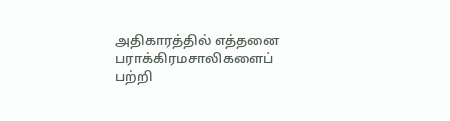அதிகாரத்தில் எத்தனை பராக்கிரமசாலிகளைப்
பற்றி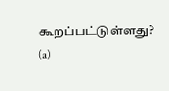கூறப்பட்டுள்ளது?
(a)